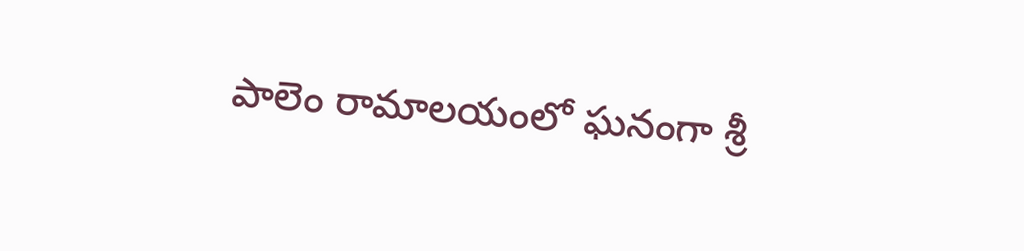పాలెం రామాలయంలో ఘనంగా శ్రీ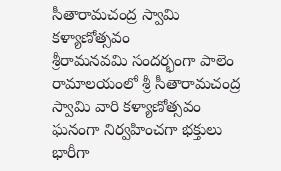సీతారామచంద్ర స్వామి కళ్యాణోత్సవం
శ్రీరామనవమి సందర్భంగా పాలెం రామాలయంలో శ్రీ సీతారామచంద్ర స్వామి వారి కళ్యాణోత్సవం ఘనంగా నిర్వహించగా భక్తులు భారీగా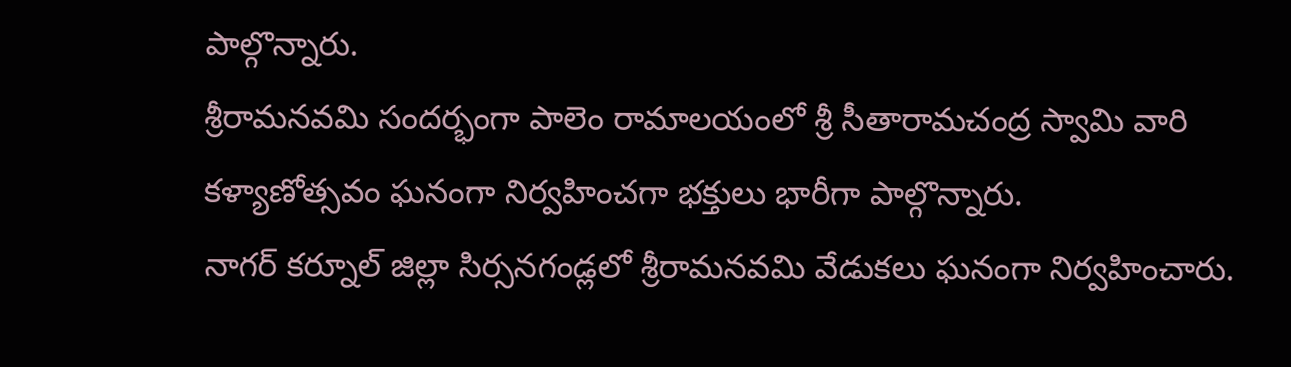పాల్గొన్నారు.
శ్రీరామనవమి సందర్భంగా పాలెం రామాలయంలో శ్రీ సీతారామచంద్ర స్వామి వారి కళ్యాణోత్సవం ఘనంగా నిర్వహించగా భక్తులు భారీగా పాల్గొన్నారు.
నాగర్ కర్నూల్ జిల్లా సిర్సనగండ్లలో శ్రీరామనవమి వేడుకలు ఘనంగా నిర్వహించారు.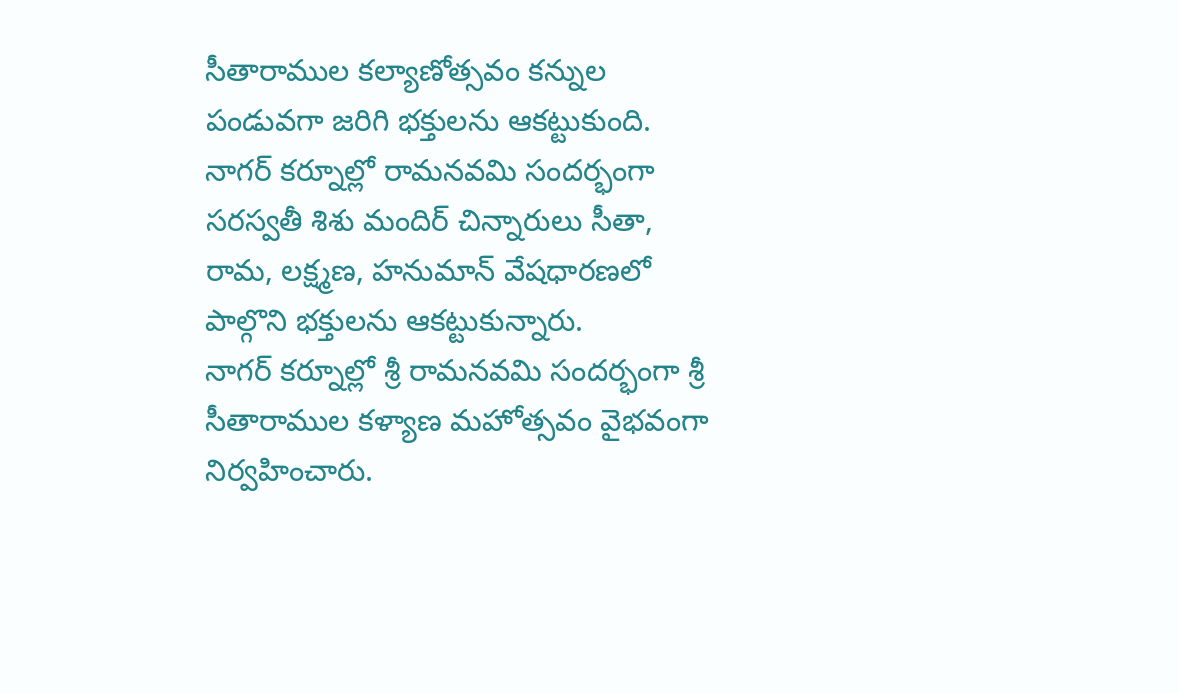సీతారాముల కల్యాణోత్సవం కన్నుల పండువగా జరిగి భక్తులను ఆకట్టుకుంది.
నాగర్ కర్నూల్లో రామనవమి సందర్భంగా సరస్వతీ శిశు మందిర్ చిన్నారులు సీతా, రామ, లక్ష్మణ, హనుమాన్ వేషధారణలో పాల్గొని భక్తులను ఆకట్టుకున్నారు.
నాగర్ కర్నూల్లో శ్రీ రామనవమి సందర్భంగా శ్రీ సీతారాముల కళ్యాణ మహోత్సవం వైభవంగా నిర్వహించారు.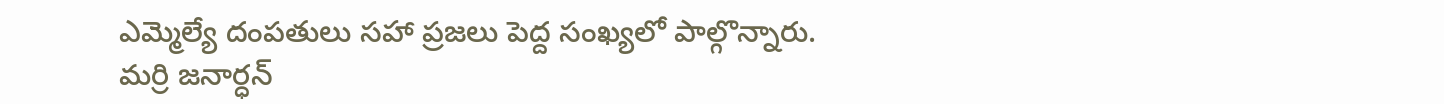ఎమ్మెల్యే దంపతులు సహా ప్రజలు పెద్ద సంఖ్యలో పాల్గొన్నారు.
మర్రి జనార్ధన్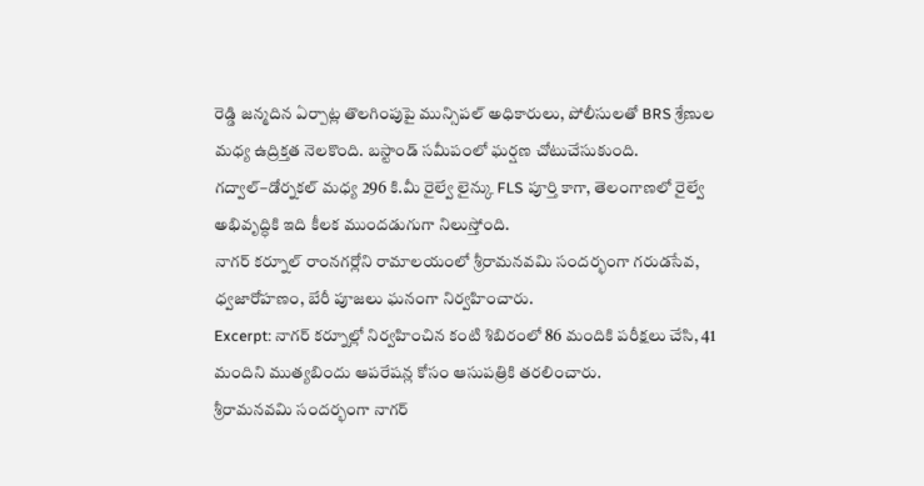రెడ్డి జన్మదిన ఏర్పాట్ల తొలగింపుపై మున్సిపల్ అధికారులు, పోలీసులతో BRS శ్రేణుల మధ్య ఉద్రిక్తత నెలకొంది. బస్టాండ్ సమీపంలో ఘర్షణ చోటుచేసుకుంది.
గద్వాల్–డోర్నకల్ మధ్య 296 కి.మీ రైల్వే లైన్కు FLS పూర్తి కాగా, తెలంగాణలో రైల్వే అభివృద్ధికి ఇది కీలక ముందడుగుగా నిలుస్తోంది.
నాగర్ కర్నూల్ రాంనగర్లోని రామాలయంలో శ్రీరామనవమి సందర్భంగా గరుడసేవ, ధ్వజారోహణం, బేరీ పూజలు ఘనంగా నిర్వహించారు.
Excerpt: నాగర్ కర్నూల్లో నిర్వహించిన కంటి శిబిరంలో 86 మందికి పరీక్షలు చేసి, 41 మందిని ముత్యబిందు ఆపరేషన్ల కోసం ఆసుపత్రికి తరలించారు.
శ్రీరామనవమి సందర్భంగా నాగర్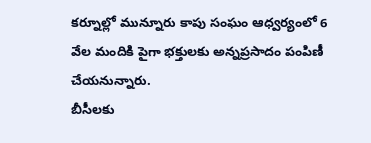కర్నూల్లో మున్నూరు కాపు సంఘం ఆధ్వర్యంలో 6 వేల మందికి పైగా భక్తులకు అన్నప్రసాదం పంపిణీ చేయనున్నారు.
బీసీలకు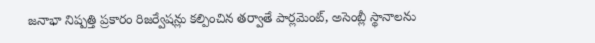జనాభా నిష్పత్తి ప్రకారం రిజర్వేషన్లు కల్పించిన తర్వాతే పార్లమెంట్, అసెంబ్లీ స్థానాలను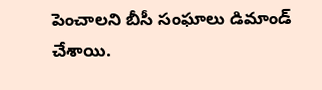పెంచాలని బీసీ సంఘాలు డిమాండ్ చేశాయి.